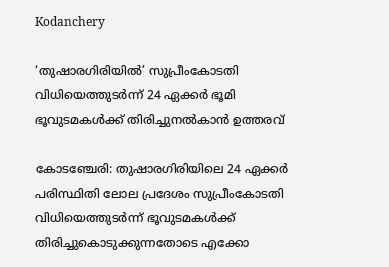Kodanchery

‘തുഷാരഗിരിയിൽ’ സുപ്രീംകോടതി വിധിയെത്തുടര്‍ന്ന് 24 ഏക്കര്‍ ഭൂമി ഭൂവുടമകള്‍ക്ക് തിരിച്ചുനല്‍കാൻ ഉത്തരവ്

കോടഞ്ചേരി: തുഷാരഗിരിയിലെ 24 ഏക്കര്‍ പരിസ്ഥിതി ലോല പ്രദേശം സുപ്രീംകോടതി വിധിയെത്തുടര്‍ന്ന് ഭൂവുടമകള്‍ക്ക് തിരിച്ചുകൊടുക്കുന്നതോടെ എക്കോ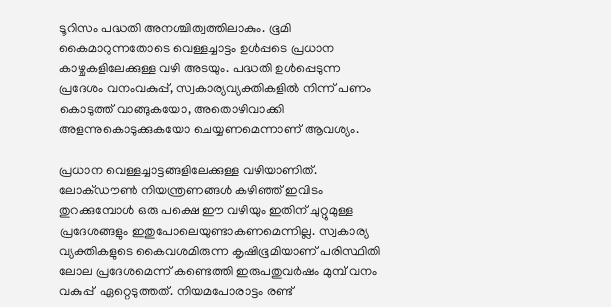ടൂറിസം പദ്ധതി അനശ്ചിത്വത്തിലാകും. ഭൂമി കൈമാറുന്നതോടെ വെള്ളച്ചാട്ടം ഉള്‍പ്പടെ പ്രധാന കാഴ്ചകളിലേക്കുള്ള വഴി അടയും. പദ്ധതി ഉള്‍പ്പെടുന്ന പ്രദേശം വനംവകുപ്പ്, സ്വകാര്യവ്യക്തികളില്‍ നിന്ന് പണം കൊടുത്ത് വാങ്ങുകയോ, അതൊഴിവാക്കി അളന്നുകൊടുക്കുകയോ ചെയ്യണമെന്നാണ് ആവശ്യം.

പ്രധാന വെള്ളച്ചാട്ടങ്ങളിലേക്കുള്ള വഴിയാണിത്. ലോക്ഡൗണ്‍ നിയന്ത്രണങ്ങള്‍ കഴിഞ്ഞ് ഇവിടം തുറക്കുമ്പോള്‍ ഒരു പക്ഷെ ഈ വഴിയും ഇതിന് ചുറ്റുമുള്ള പ്രദേശങ്ങളും ഇതുപോലെയുണ്ടാകണമെന്നില്ല. സ്വകാര്യ വ്യക്തികളുടെ കൈവശമിരുന്ന കൃഷിഭൂമിയാണ് പരിസ്ഥിതി ലോല പ്രദേശമെന്ന് കണ്ടെത്തി ഇരുപതുവര്‍ഷം മുമ്പ് വനം വകുപ്പ്  ഏറ്റെടുത്തത്. നിയമപോരാട്ടം രണ്ട്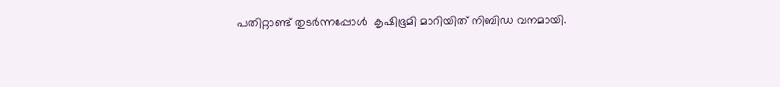പതിറ്റാണ്ട് തുടര്‍ന്നപ്പോള്‍  കൃഷിഭൂമി മാറിയിത് നിബിഡ വനമായി.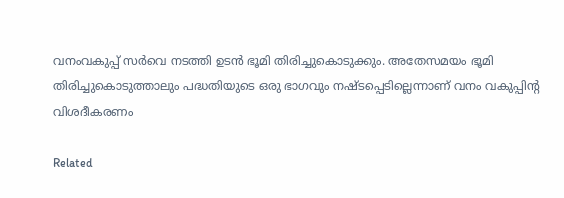വനംവകുപ്പ് സര്‍വെ നടത്തി ഉടന്‍ ഭൂമി തിരിച്ചുകൊടുക്കും. അതേസമയം ഭൂമി തിരിച്ചുകൊടുത്താലും പദ്ധതിയുടെ ഒരു ഭാഗവും നഷ്ടപ്പെടില്ലെന്നാണ് വനം വകുപ്പിന്റ വിശദീകരണം

Related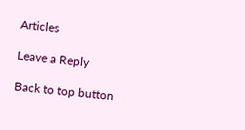Articles

Leave a Reply

Back to top button